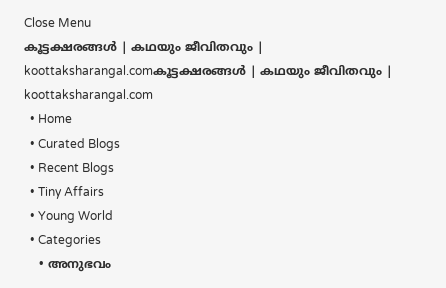Close Menu
കൂട്ടക്ഷരങ്ങൾ | കഥയും ജീവിതവും | koottaksharangal.comകൂട്ടക്ഷരങ്ങൾ | കഥയും ജീവിതവും | koottaksharangal.com
  • Home
  • Curated Blogs
  • Recent Blogs
  • Tiny Affairs
  • Young World
  • Categories
    • അനുഭവം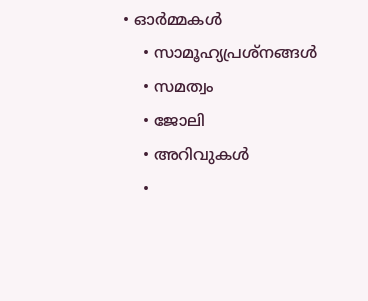• ഓർമ്മകൾ
    • സാമൂഹ്യപ്രശ്നങ്ങൾ
    • സമത്വം
    • ജോലി
    • അറിവുകൾ
    •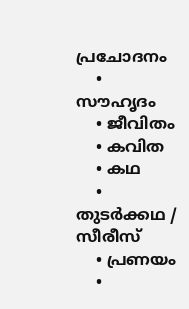പ്രചോദനം
    • സൗഹൃദം
    • ജീവിതം
    • കവിത
    • കഥ
    • തുടർക്കഥ / സീരീസ്
    • പ്രണയം
    •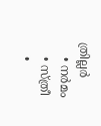ത്രില്ലർ
    • നര്‍മം
    • സ്ത്രീ
    •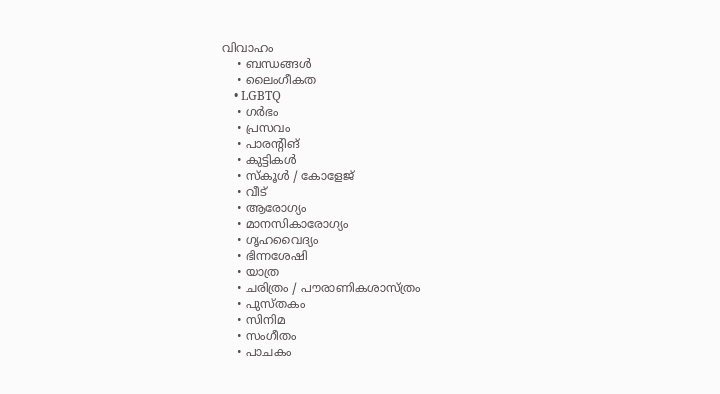വിവാഹം
    • ബന്ധങ്ങൾ
    • ലൈംഗീകത
    • LGBTQ
    • ഗർഭം
    • പ്രസവം
    • പാരന്റിങ്
    • കുട്ടികൾ
    • സ്‌കൂൾ / കോളേജ്
    • വീട്
    • ആരോഗ്യം
    • മാനസികാരോഗ്യം
    • ഗൃഹവൈദ്യം
    • ഭിന്നശേഷി
    • യാത്ര
    • ചരിത്രം / പൗരാണികശാസ്ത്രം
    • പുസ്‌തകം
    • സിനിമ
    • സംഗീതം
    • പാചകം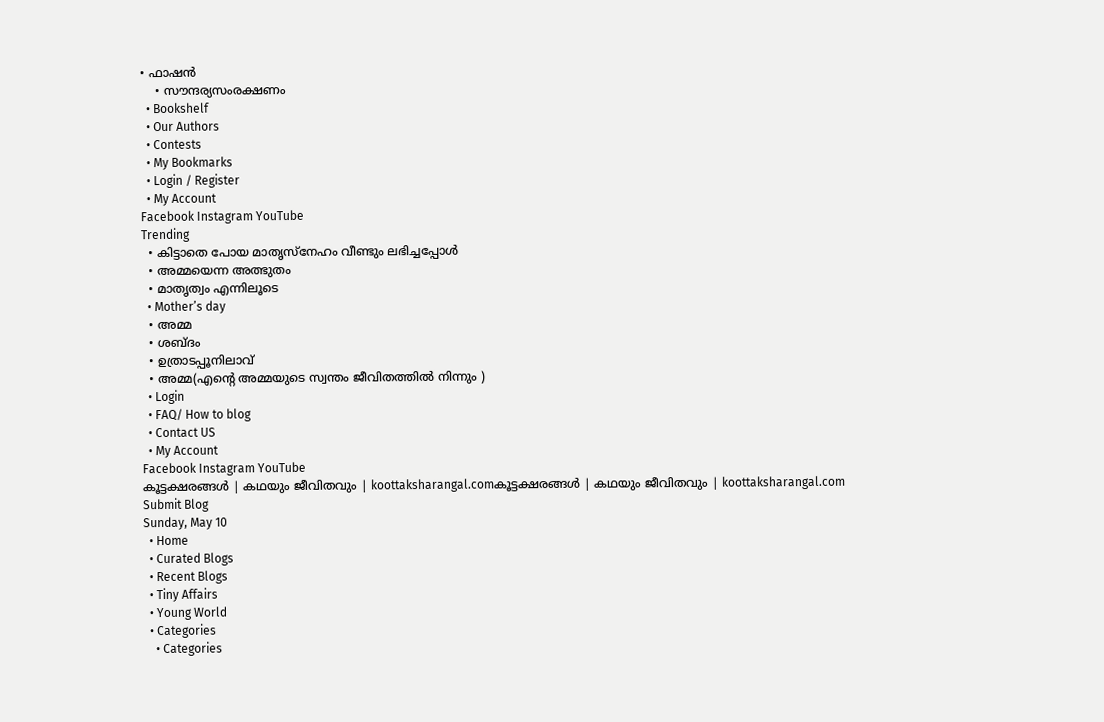• ഫാഷൻ
    • സൗന്ദര്യസംരക്ഷണം
  • Bookshelf
  • Our Authors
  • Contests
  • My Bookmarks
  • Login / Register
  • My Account
Facebook Instagram YouTube
Trending
  • കിട്ടാതെ പോയ മാതൃസ്നേഹം വീണ്ടും ലഭിച്ചപ്പോൾ
  • അമ്മയെന്ന അത്ഭുതം
  • മാതൃത്വം എന്നിലൂടെ
  • Mother’s day
  • അമ്മ
  • ശബ്ദം
  • ഉത്രാടപ്പൂനിലാവ്
  • അമ്മ(എന്റെ അമ്മയുടെ സ്വന്തം ജീവിതത്തിൽ നിന്നും )
  • Login
  • FAQ/ How to blog
  • Contact US
  • My Account
Facebook Instagram YouTube
കൂട്ടക്ഷരങ്ങൾ | കഥയും ജീവിതവും | koottaksharangal.comകൂട്ടക്ഷരങ്ങൾ | കഥയും ജീവിതവും | koottaksharangal.com
Submit Blog
Sunday, May 10
  • Home
  • Curated Blogs
  • Recent Blogs
  • Tiny Affairs
  • Young World
  • Categories
    • Categories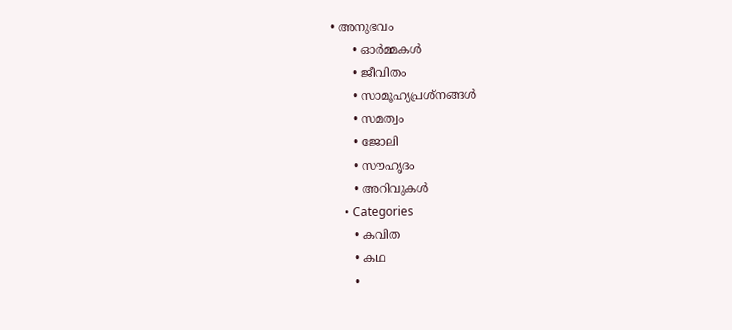• അനുഭവം
      • ഓർമ്മകൾ
      • ജീവിതം
      • സാമൂഹ്യപ്രശ്നങ്ങൾ
      • സമത്വം
      • ജോലി
      • സൗഹൃദം
      • അറിവുകൾ
    • Categories
      • കവിത
      • കഥ
      •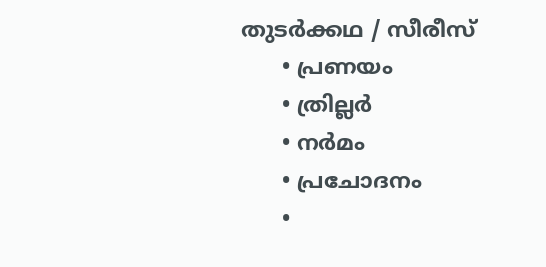തുടർക്കഥ / സീരീസ്
      • പ്രണയം
      • ത്രില്ലർ
      • നര്‍മം
      • പ്രചോദനം
      •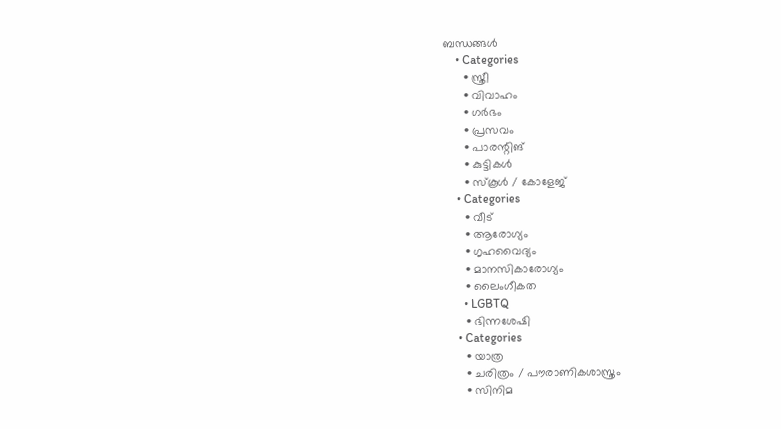ബന്ധങ്ങൾ
    • Categories
      • സ്ത്രീ
      • വിവാഹം
      • ഗർഭം
      • പ്രസവം
      • പാരന്റിങ്
      • കുട്ടികൾ
      • സ്‌കൂൾ / കോളേജ്
    • Categories
      • വീട്
      • ആരോഗ്യം
      • ഗൃഹവൈദ്യം
      • മാനസികാരോഗ്യം
      • ലൈംഗീകത
      • LGBTQ
      • ഭിന്നശേഷി
    • Categories
      • യാത്ര
      • ചരിത്രം / പൗരാണികശാസ്ത്രം
      • സിനിമ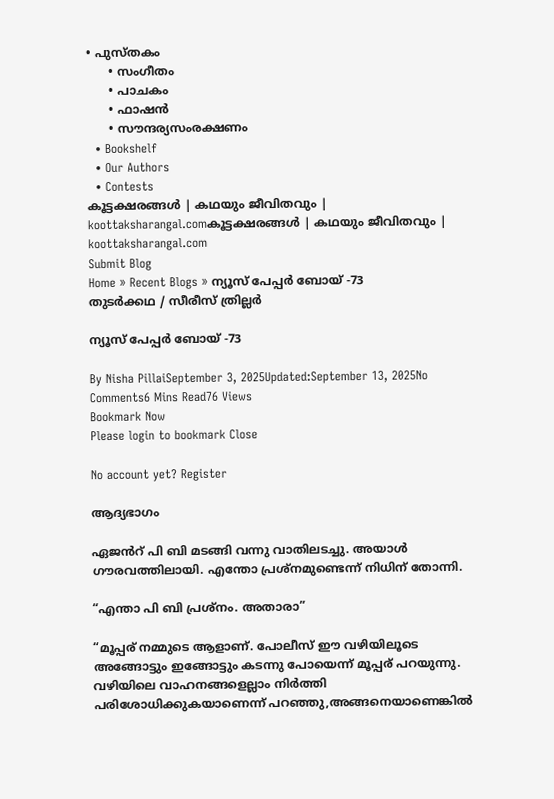• പുസ്‌തകം
      • സംഗീതം
      • പാചകം
      • ഫാഷൻ
      • സൗന്ദര്യസംരക്ഷണം
  • Bookshelf
  • Our Authors
  • Contests
കൂട്ടക്ഷരങ്ങൾ | കഥയും ജീവിതവും | koottaksharangal.comകൂട്ടക്ഷരങ്ങൾ | കഥയും ജീവിതവും | koottaksharangal.com
Submit Blog
Home » Recent Blogs » ന്യൂസ് പേപ്പർ ബോയ് -73
തുടർക്കഥ / സീരീസ് ത്രില്ലർ

ന്യൂസ് പേപ്പർ ബോയ് -73

By Nisha PillaiSeptember 3, 2025Updated:September 13, 2025No Comments6 Mins Read76 Views
Bookmark Now
Please login to bookmark Close

No account yet? Register

ആദ്യഭാഗം

ഏജൻറ് പി ബി മടങ്ങി വന്നു വാതിലടച്ചു. അയാൾ ഗൗരവത്തിലായി. എന്തോ പ്രശ്നമുണ്ടെന്ന് നിധിന് തോന്നി.

“എന്താ പി ബി പ്രശ്നം. അതാരാ”

“മൂപ്പര് നമ്മുടെ ആളാണ്. പോലീസ് ഈ വഴിയിലൂടെ അങ്ങോട്ടും ഇങ്ങോട്ടും കടന്നു പോയെന്ന് മൂപ്പര് പറയുന്നു. വഴിയിലെ വാഹനങ്ങളെല്ലാം നിർത്തി പരിശോധിക്കുകയാണെന്ന് പറഞ്ഞു,അങ്ങനെയാണെങ്കിൽ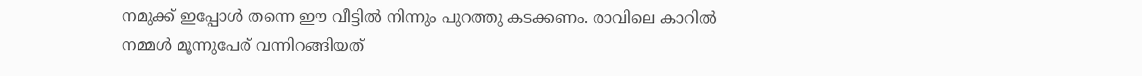നമുക്ക് ഇപ്പോൾ തന്നെ ഈ വീട്ടിൽ നിന്നും പുറത്തു കടക്കണം. രാവിലെ കാറിൽ നമ്മൾ മൂന്നുപേര് വന്നിറങ്ങിയത്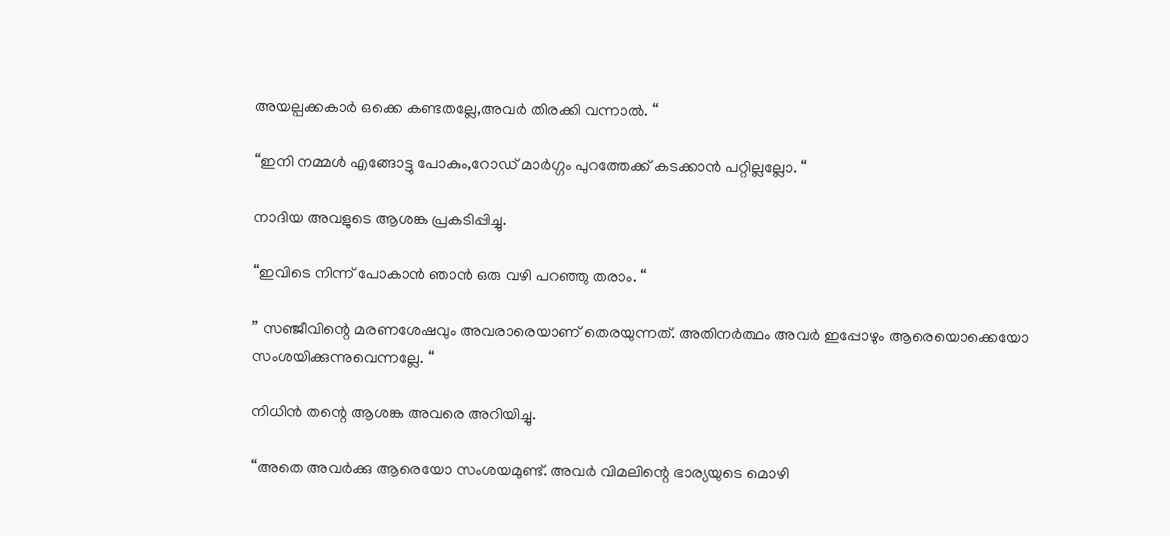അയല്പക്കകാർ ഒക്കെ കണ്ടതല്ലേ,അവർ തിരക്കി വന്നാൽ. “

“ഇനി നമ്മൾ എങ്ങോട്ടു പോകും,റോഡ് മാർഗ്ഗം പുറത്തേക്ക് കടക്കാൻ പറ്റില്ലല്ലോ. “

നാദിയ അവളുടെ ആശങ്ക പ്രകടിപ്പിച്ചു.

“ഇവിടെ നിന്ന് പോകാൻ ഞാൻ ഒരു വഴി പറഞ്ഞു തരാം. “

” സഞ്ജീവിന്റെ മരണശേഷവും അവരാരെയാണ് തെരയുന്നത്. അതിനർത്ഥം അവർ ഇപ്പോഴും ആരെയൊക്കെയോ സംശയിക്കുന്നുവെന്നല്ലേ. “

നിധിൻ തന്റെ ആശങ്ക അവരെ അറിയിച്ചു.

“അതെ അവർക്കു ആരെയോ സംശയമുണ്ട്. അവർ വിമലിന്റെ ഭാര്യയുടെ മൊഴി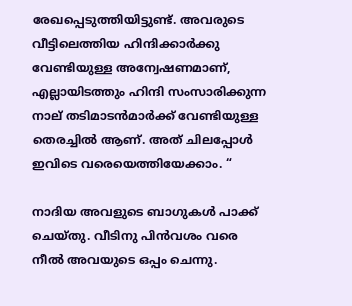രേഖപ്പെടുത്തിയിട്ടുണ്ട്. അവരുടെ വീട്ടിലെത്തിയ ഹിന്ദിക്കാർക്കു വേണ്ടിയുള്ള അന്വേഷണമാണ്, എല്ലായിടത്തും ഹിന്ദി സംസാരിക്കുന്ന നാല് തടിമാടൻമാർക്ക് വേണ്ടിയുള്ള തെരച്ചിൽ ആണ്. അത് ചിലപ്പോൾ ഇവിടെ വരെയെത്തിയേക്കാം. “

നാദിയ അവളുടെ ബാഗുകൾ പാക്ക് ചെയ്തു. വീടിനു പിൻവശം വരെ നീൽ അവയുടെ ഒപ്പം ചെന്നു.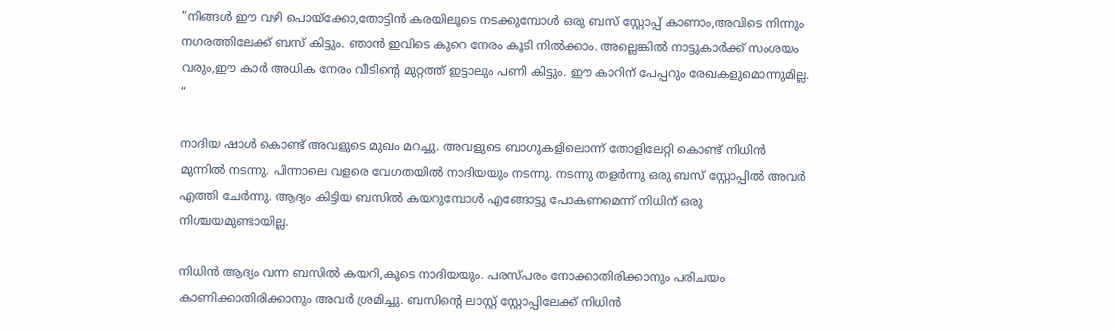“നിങ്ങൾ ഈ വഴി പൊയ്ക്കോ,തോട്ടിൻ കരയിലൂടെ നടക്കുമ്പോൾ ഒരു ബസ് സ്റ്റോപ്പ് കാണാം,അവിടെ നിന്നും നഗരത്തിലേക്ക് ബസ് കിട്ടും. ഞാൻ ഇവിടെ കുറെ നേരം കൂടി നിൽക്കാം. അല്ലെങ്കിൽ നാട്ടുകാർക്ക് സംശയം വരും,ഈ കാർ അധിക നേരം വീടിന്റെ മുറ്റത്ത് ഇട്ടാലും പണി കിട്ടും. ഈ കാറിന് പേപ്പറും രേഖകളുമൊന്നുമില്ല. “

നാദിയ ഷാൾ കൊണ്ട് അവളുടെ മുഖം മറച്ചു. അവളുടെ ബാഗുകളിലൊന്ന് തോളിലേറ്റി കൊണ്ട് നിധിൻ മുന്നിൽ നടന്നു. പിന്നാലെ വളരെ വേഗതയിൽ നാദിയയും നടന്നു. നടന്നു തളർന്നു ഒരു ബസ് സ്റ്റോപ്പിൽ അവർ എത്തി ചേർന്നു. ആദ്യം കിട്ടിയ ബസിൽ കയറുമ്പോൾ എങ്ങോട്ടു പോകണമെന്ന് നിധിന് ഒരു നിശ്ചയമുണ്ടായില്ല.

നിധിൻ ആദ്യം വന്ന ബസിൽ കയറി,കൂടെ നാദിയയും. പരസ്പരം നോക്കാതിരിക്കാനും പരിചയം കാണിക്കാതിരിക്കാനും അവർ ശ്രമിച്ചു. ബസിന്റെ ലാസ്റ്റ് സ്റ്റോപ്പിലേക്ക് നിധിൻ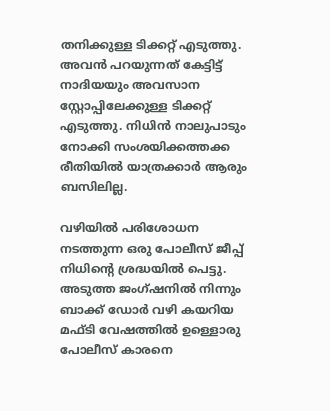തനിക്കുള്ള ടിക്കറ്റ് എടുത്തു. അവൻ പറയുന്നത് കേട്ടിട്ട് നാദിയയും അവസാന സ്റ്റോപ്പിലേക്കുള്ള ടിക്കറ്റ് എടുത്തു. നിധിൻ നാലുപാടും നോക്കി സംശയിക്കത്തക്ക രീതിയിൽ യാത്രക്കാർ ആരും ബസിലില്ല.

വഴിയിൽ പരിശോധന നടത്തുന്ന ഒരു പോലീസ് ജീപ്പ് നിധിന്റെ ശ്രദ്ധയിൽ പെട്ടു. അടുത്ത ജംഗ്ഷനിൽ നിന്നും ബാക്ക് ഡോർ വഴി കയറിയ മഫ്ടി വേഷത്തിൽ ഉള്ളൊരു പോലീസ് കാരനെ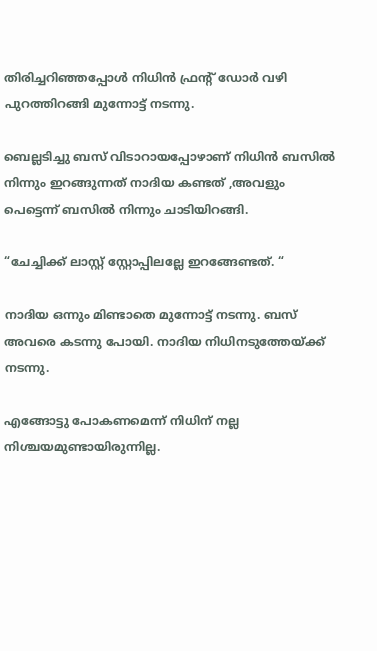തിരിച്ചറിഞ്ഞപ്പോൾ നിധിൻ ഫ്രന്റ് ഡോർ വഴി പുറത്തിറങ്ങി മുന്നോട്ട് നടന്നു.

ബെല്ലടിച്ചു ബസ് വിടാറായപ്പോഴാണ് നിധിൻ ബസിൽ നിന്നും ഇറങ്ങുന്നത് നാദിയ കണ്ടത് ,അവളും പെട്ടെന്ന് ബസിൽ നിന്നും ചാടിയിറങ്ങി.

“ചേച്ചിക്ക് ലാസ്റ്റ് സ്റ്റോപ്പിലല്ലേ ഇറങ്ങേണ്ടത്. “

നാദിയ ഒന്നും മിണ്ടാതെ മുന്നോട്ട് നടന്നു. ബസ് അവരെ കടന്നു പോയി. നാദിയ നിധിനടുത്തേയ്ക്ക് നടന്നു.

എങ്ങോട്ടു പോകണമെന്ന് നിധിന് നല്ല നിശ്ചയമുണ്ടായിരുന്നില്ല.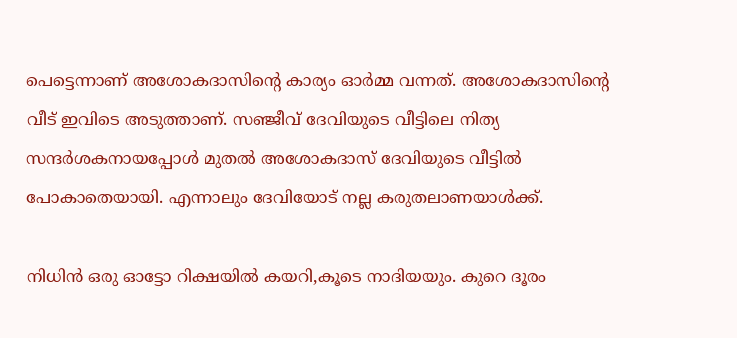പെട്ടെന്നാണ് അശോകദാസിന്റെ കാര്യം ഓർമ്മ വന്നത്. അശോകദാസിന്റെ വീട് ഇവിടെ അടുത്താണ്. സഞ്ജീവ് ദേവിയുടെ വീട്ടിലെ നിത്യ സന്ദർശകനായപ്പോൾ മുതൽ അശോകദാസ് ദേവിയുടെ വീട്ടിൽ പോകാതെയായി. എന്നാലും ദേവിയോട് നല്ല കരുതലാണയാൾക്ക്.

നിധിൻ ഒരു ഓട്ടോ റിക്ഷയിൽ കയറി,കൂടെ നാദിയയും. കുറെ ദൂരം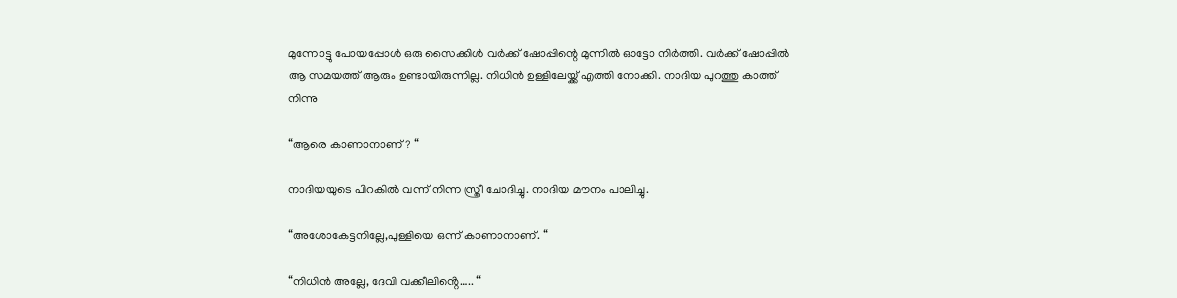മുന്നോട്ടു പോയപ്പോൾ ഒരു സൈക്കിൾ വർക്ക് ഷോപ്പിന്റെ മുന്നിൽ ഓട്ടോ നിർത്തി. വർക്ക് ഷോപ്പിൽ ആ സമയത്ത് ആരും ഉണ്ടായിരുന്നില്ല. നിധിൻ ഉള്ളിലേയ്ക്ക് എത്തി നോക്കി. നാദിയ പുറത്തു കാത്ത് നിന്നു

“ആരെ കാണാനാണ്? “

നാദിയയുടെ പിറകിൽ വന്ന് നിന്ന സ്ത്രീ ചോദിച്ചു. നാദിയ മൗനം പാലിച്ചു.

“അശോകേട്ടനില്ലേ,പുള്ളിയെ ഒന്ന് കാണാനാണ്. “

“നിധിൻ അല്ലേ, ദേവി വക്കീലിൻ്റെ….. “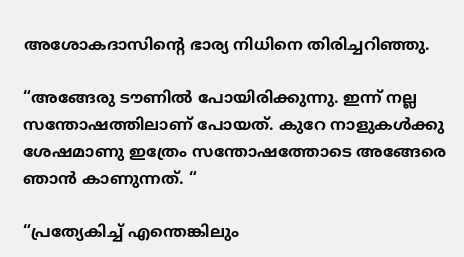അശോകദാസിന്റെ ഭാര്യ നിധിനെ തിരിച്ചറിഞ്ഞു.

“അങ്ങേരു ടൗണിൽ പോയിരിക്കുന്നു. ഇന്ന് നല്ല സന്തോഷത്തിലാണ് പോയത്. കുറേ നാളുകൾക്കു ശേഷമാണു ഇത്രേം സന്തോഷത്തോടെ അങ്ങേരെ ഞാൻ കാണുന്നത്. “

“പ്രത്യേകിച്ച് എന്തെങ്കിലും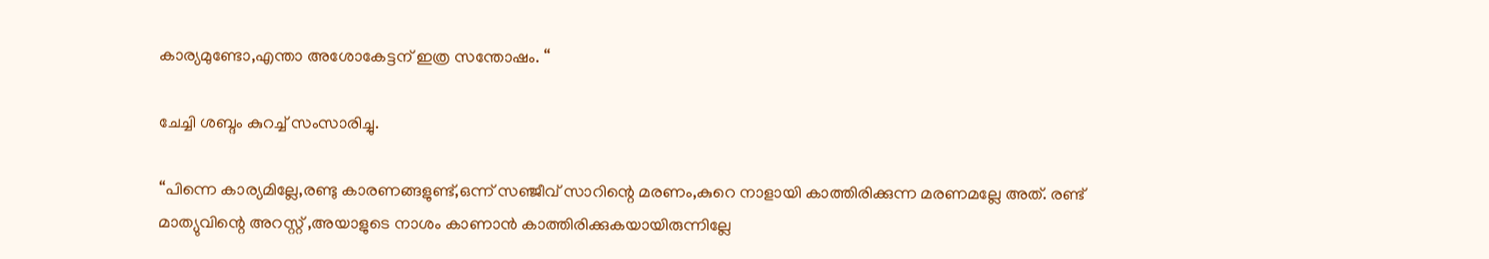കാര്യമുണ്ടോ,എന്താ അശോകേട്ടന് ഇത്ര സന്തോഷം. “

ചേച്ചി ശബ്ദം കുറച്ച് സംസാരിച്ചു.

“പിന്നെ കാര്യമില്ലേ,രണ്ടു കാരണങ്ങളുണ്ട്,ഒന്ന് സഞ്ജീവ് സാറിന്റെ മരണം,കുറെ നാളായി കാത്തിരിക്കുന്ന മരണമല്ലേ അത്. രണ്ട് മാത്യുവിന്റെ അറസ്റ്റ് ,അയാളുടെ നാശം കാണാൻ കാത്തിരിക്കുകയായിരുന്നില്ലേ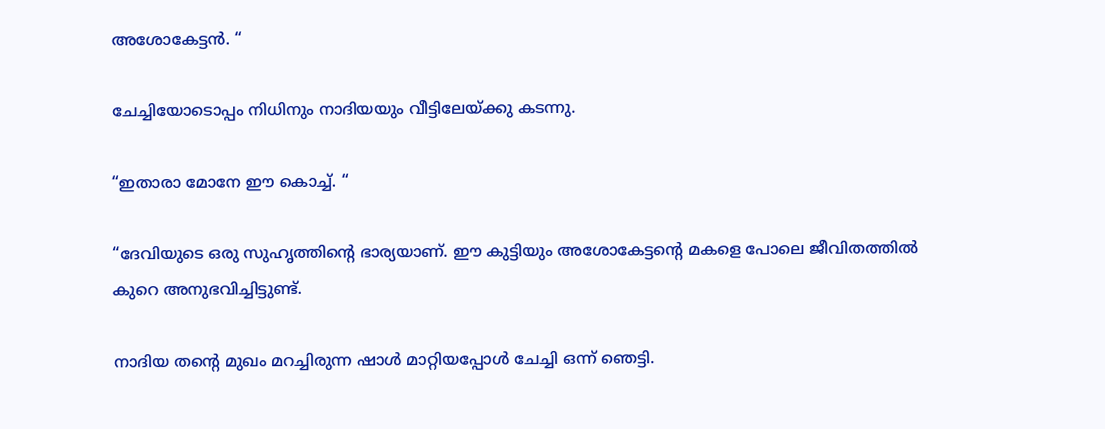അശോകേട്ടൻ. “

ചേച്ചിയോടൊപ്പം നിധിനും നാദിയയും വീട്ടിലേയ്ക്കു കടന്നു.

“ഇതാരാ മോനേ ഈ കൊച്ച്. “

“ദേവിയുടെ ഒരു സുഹൃത്തിന്റെ ഭാര്യയാണ്. ഈ കുട്ടിയും അശോകേട്ടന്റെ മകളെ പോലെ ജീവിതത്തിൽ കുറെ അനുഭവിച്ചിട്ടുണ്ട്.

നാദിയ തന്റെ മുഖം മറച്ചിരുന്ന ഷാൾ മാറ്റിയപ്പോൾ ചേച്ചി ഒന്ന് ഞെട്ടി.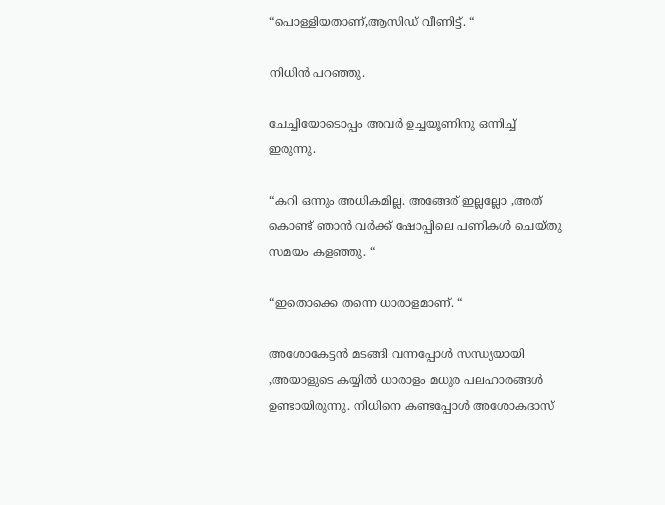“പൊള്ളിയതാണ്,ആസിഡ് വീണിട്ട്. “

നിധിൻ പറഞ്ഞു.

ചേച്ചിയോടൊപ്പം അവർ ഉച്ചയൂണിനു ഒന്നിച്ച് ഇരുന്നു.

“കറി ഒന്നും അധികമില്ല. അങ്ങേര് ഇല്ലല്ലോ ,അത് കൊണ്ട് ഞാൻ വർക്ക് ഷോപ്പിലെ പണികൾ ചെയ്തു സമയം കളഞ്ഞു. “

“ഇതൊക്കെ തന്നെ ധാരാളമാണ്. “

അശോകേട്ടൻ മടങ്ങി വന്നപ്പോൾ സന്ധ്യയായി ,അയാളുടെ കയ്യിൽ ധാരാളം മധുര പലഹാരങ്ങൾ ഉണ്ടായിരുന്നു. നിധിനെ കണ്ടപ്പോൾ അശോകദാസ്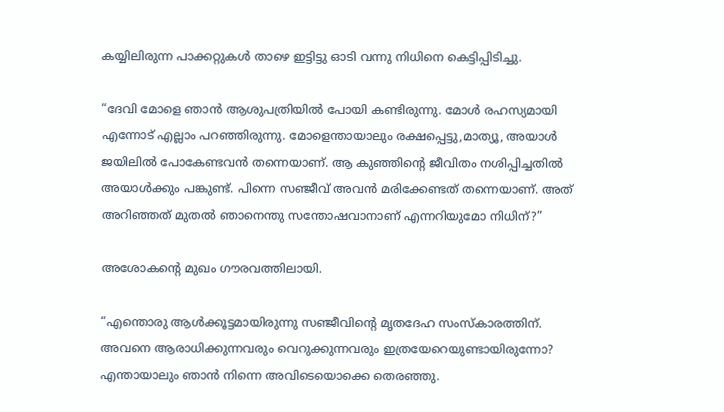കയ്യിലിരുന്ന പാക്കറ്റുകൾ താഴെ ഇട്ടിട്ടു ഓടി വന്നു നിധിനെ കെട്ടിപ്പിടിച്ചു.

“ദേവി മോളെ ഞാൻ ആശുപത്രിയിൽ പോയി കണ്ടിരുന്നു. മോൾ രഹസ്യമായി എന്നോട് എല്ലാം പറഞ്ഞിരുന്നു. മോളെന്തായാലും രക്ഷപ്പെട്ടു,മാത്യൂ, അയാൾ ജയിലിൽ പോകേണ്ടവൻ തന്നെയാണ്. ആ കുഞ്ഞിന്റെ ജീവിതം നശിപ്പിച്ചതിൽ അയാൾക്കും പങ്കുണ്ട്. പിന്നെ സഞ്ജീവ് അവൻ മരിക്കേണ്ടത് തന്നെയാണ്. അത് അറിഞ്ഞത് മുതൽ ഞാനെന്തു സന്തോഷവാനാണ് എന്നറിയുമോ നിധിന്?”

അശോകന്റെ മുഖം ഗൗരവത്തിലായി.

“എന്തൊരു ആൾക്കൂട്ടമായിരുന്നു സഞ്ജീവിൻ്റെ മൃതദേഹ സംസ്കാരത്തിന്. അവനെ ആരാധിക്കുന്നവരും വെറുക്കുന്നവരും ഇത്രയേറെയുണ്ടായിരുന്നോ? എന്തായാലും ഞാൻ നിന്നെ അവിടെയൊക്കെ തെരഞ്ഞു.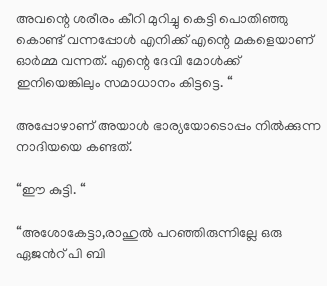അവന്റെ ശരീരം കീറി മുറിച്ചു കെട്ടി പൊതിഞ്ഞു കൊണ്ട് വന്നപ്പോൾ എനിക്ക് എന്റെ മകളെയാണ് ഓർമ്മ വന്നത്. എന്റെ ദേവി മോൾക്ക് ഇനിയെങ്കിലും സമാധാനം കിട്ടട്ടെ. “

അപ്പോഴാണ് അയാൾ ഭാര്യയോടൊപ്പം നിൽക്കുന്ന നാദിയയെ കണ്ടത്.

“ഈ കുട്ടി. “

“അശോകേട്ടാ,രാഹുൽ പറഞ്ഞിരുന്നില്ലേ ഒരു ഏജൻറ് പി ബി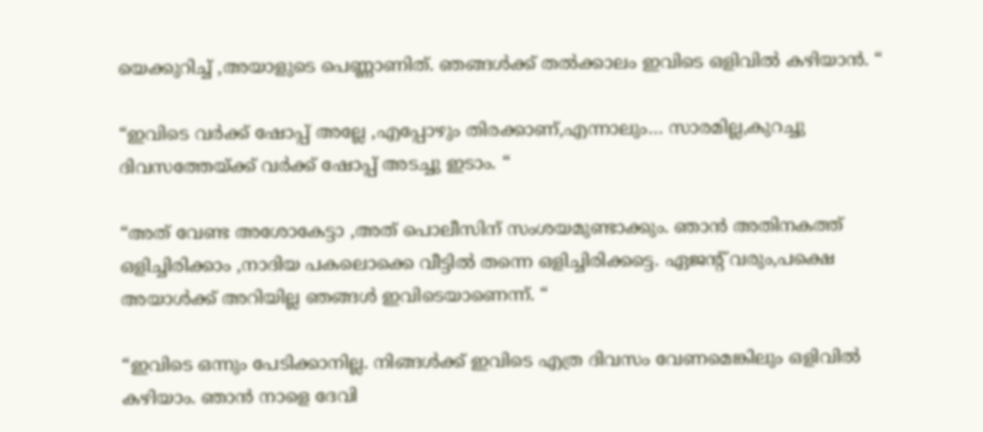യെക്കുറിച്ച് ,അയാളുടെ പെണ്ണാണിത്. ഞങ്ങൾക്ക് തൽക്കാലം ഇവിടെ ഒളിവിൽ കഴിയാൻ. “

“ഇവിടെ വർക്ക് ഷോപ്പ് അല്ലേ ,എപ്പോഴും തിരക്കാണ്,എന്നാലും… സാരമില്ല,കുറച്ചു ദിവസത്തേയ്ക്ക് വർക്ക് ഷോപ്പ് അടച്ചു ഇടാം. “

“അത് വേണ്ട അശോകേട്ടാ ,അത് പൊലീസിന് സംശയമുണ്ടാക്കും. ഞാൻ അതിനകത്ത് ഒളിച്ചിരിക്കാം ,നാദിയ പകലൊക്കെ വീട്ടിൽ തന്നെ ഒളിച്ചിരിക്കട്ടെ. ഏജൻ്റ് വരും,പക്ഷെ അയാൾക്ക് അറിയില്ല ഞങ്ങൾ ഇവിടെയാണെന്ന്. “

“ഇവിടെ ഒന്നും പേടിക്കാനില്ല. നിങ്ങൾക്ക് ഇവിടെ എത്ര ദിവസം വേണമെങ്കിലും ഒളിവിൽ കഴിയാം. ഞാൻ നാളെ ദേവി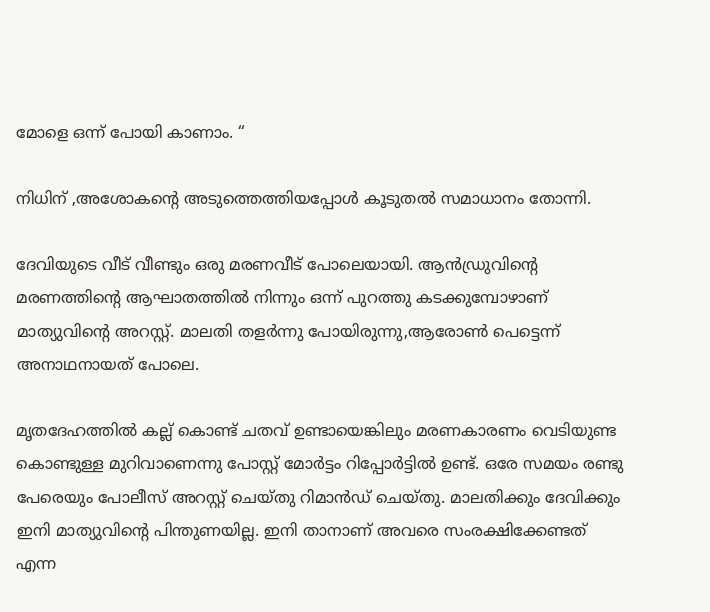മോളെ ഒന്ന് പോയി കാണാം. “

നിധിന് ,അശോകന്റെ അടുത്തെത്തിയപ്പോൾ കൂടുതൽ സമാധാനം തോന്നി.

ദേവിയുടെ വീട് വീണ്ടും ഒരു മരണവീട് പോലെയായി. ആൻഡ്രുവിന്റെ മരണത്തിന്റെ ആഘാതത്തിൽ നിന്നും ഒന്ന് പുറത്തു കടക്കുമ്പോഴാണ് മാത്യുവിന്റെ അറസ്റ്റ്. മാലതി തളർന്നു പോയിരുന്നു,ആരോൺ പെട്ടെന്ന് അനാഥനായത് പോലെ.

മൃതദേഹത്തിൽ കല്ല് കൊണ്ട് ചതവ് ഉണ്ടായെങ്കിലും മരണകാരണം വെടിയുണ്ട കൊണ്ടുള്ള മുറിവാണെന്നു പോസ്റ്റ് മോർട്ടം റിപ്പോർട്ടിൽ ഉണ്ട്. ഒരേ സമയം രണ്ടു പേരെയും പോലീസ് അറസ്റ്റ് ചെയ്തു റിമാൻഡ് ചെയ്തു. മാലതിക്കും ദേവിക്കും ഇനി മാത്യുവിന്റെ പിന്തുണയില്ല. ഇനി താനാണ് അവരെ സംരക്ഷിക്കേണ്ടത് എന്ന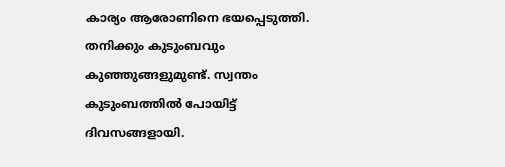കാര്യം ആരോണിനെ ഭയപ്പെടുത്തി. തനിക്കും കുടുംബവും കുഞ്ഞുങ്ങളുമുണ്ട്. സ്വന്തം കുടുംബത്തിൽ പോയിട്ട് ദിവസങ്ങളായി.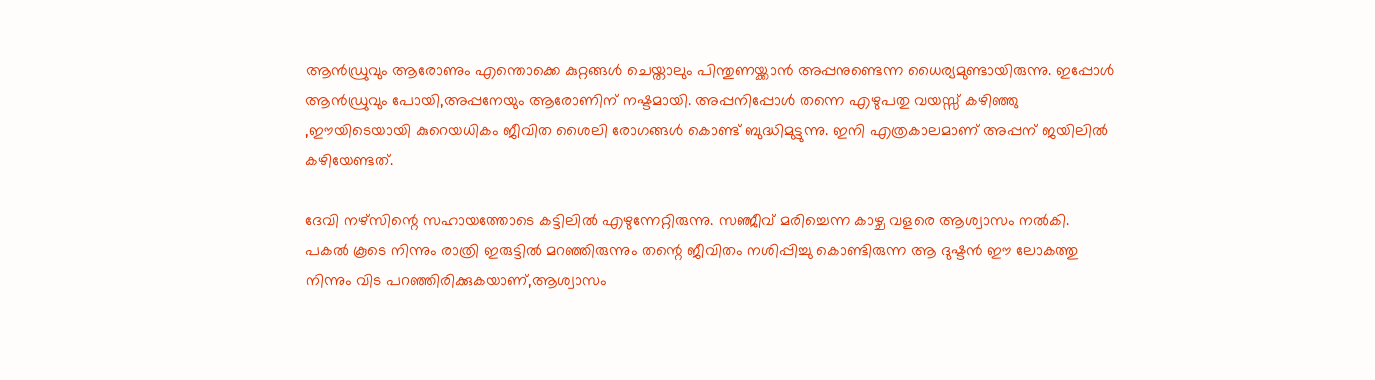ആൻഡ്രുവും ആരോണും എന്തൊക്കെ കുറ്റങ്ങൾ ചെയ്താലും പിന്തുണയ്ക്കാൻ അപ്പനുണ്ടെന്ന ധൈര്യമുണ്ടായിരുന്നു. ഇപ്പോൾ ആൻഡ്രുവും പോയി,അപ്പനേയും ആരോണിന് നഷ്ടമായി. അപ്പനിപ്പോൾ തന്നെ എഴുപതു വയസ്സ് കഴിഞ്ഞു ,ഈയിടെയായി കുറെയധികം ജീവിത ശൈലി രോഗങ്ങൾ കൊണ്ട് ബുദ്ധിമുട്ടുന്നു. ഇനി എത്രകാലമാണ് അപ്പന് ജയിലിൽ കഴിയേണ്ടത്.

ദേവി നഴ്സിന്റെ സഹായത്തോടെ കട്ടിലിൽ എഴുന്നേറ്റിരുന്നു. സഞ്ജീവ് മരിച്ചെന്ന കാഴ്ച വളരെ ആശ്വാസം നൽകി. പകൽ കൂടെ നിന്നും രാത്രി ഇരുട്ടിൽ മറഞ്ഞിരുന്നും തന്റെ ജീവിതം നശിപ്പിച്ചു കൊണ്ടിരുന്ന ആ ദുഷ്ടൻ ഈ ലോകത്തു നിന്നും വിട പറഞ്ഞിരിക്കുകയാണ്,ആശ്വാസം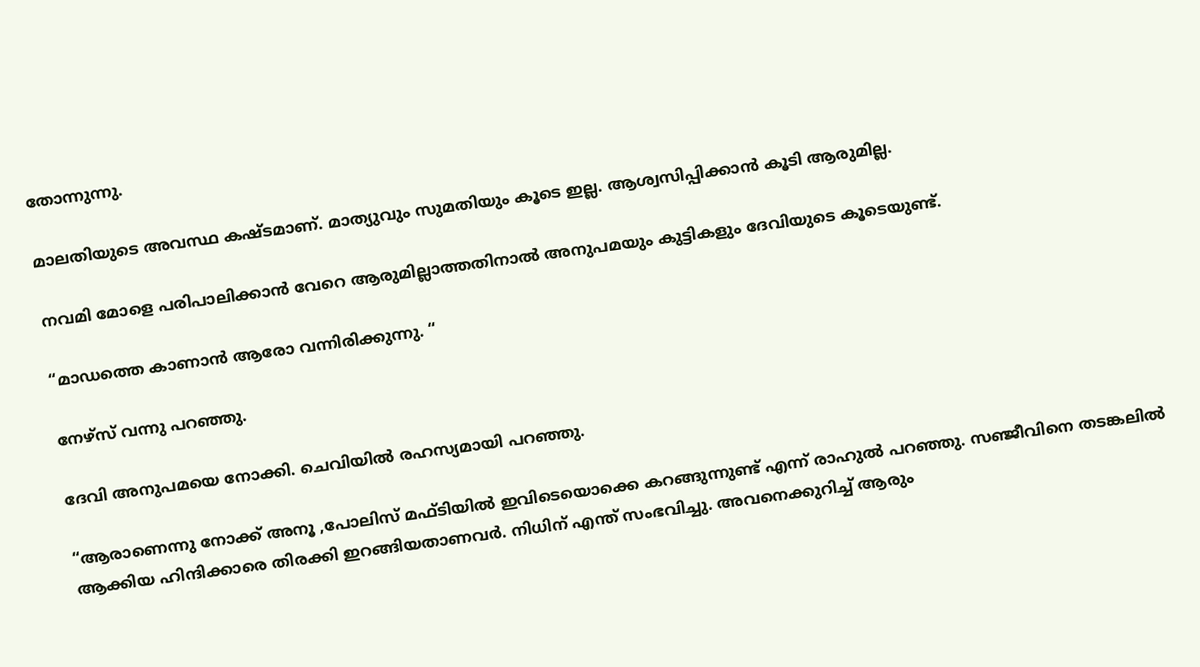തോന്നുന്നു.

മാലതിയുടെ അവസ്ഥ കഷ്ടമാണ്. മാത്യുവും സുമതിയും കൂടെ ഇല്ല. ആശ്വസിപ്പിക്കാൻ കൂടി ആരുമില്ല.

നവമി മോളെ പരിപാലിക്കാൻ വേറെ ആരുമില്ലാത്തതിനാൽ അനുപമയും കുട്ടികളും ദേവിയുടെ കൂടെയുണ്ട്.

“മാഡത്തെ കാണാൻ ആരോ വന്നിരിക്കുന്നു. “

നേഴ്സ് വന്നു പറഞ്ഞു.

ദേവി അനുപമയെ നോക്കി. ചെവിയിൽ രഹസ്യമായി പറഞ്ഞു.

“ആരാണെന്നു നോക്ക് അനൂ ,പോലിസ് മഫ്ടിയിൽ ഇവിടെയൊക്കെ കറങ്ങുന്നുണ്ട് എന്ന് രാഹുൽ പറഞ്ഞു. സഞ്ജീവിനെ തടങ്കലിൽ ആക്കിയ ഹിന്ദിക്കാരെ തിരക്കി ഇറങ്ങിയതാണവർ. നിധിന് എന്ത് സംഭവിച്ചു. അവനെക്കുറിച്ച് ആരും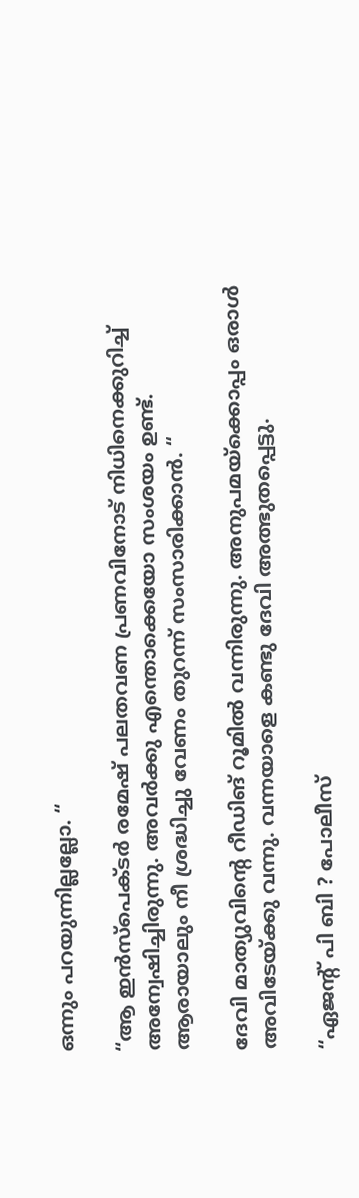ഒന്നും പറയുന്നില്ലല്ലോ. “

“ആ ഇൻസ്പെക്ടർ രമേഷ് പലതവണ പ്രണവിനോട് നിധിനെക്കുറിച്ച് അന്വേഷിച്ചിരുന്നു. അവർക്കു എന്തൊക്കെയോ സംശയം ഉണ്ട്. ആരായാലും നീ ശ്രദ്ധിച്ചു വേണം തുറന്ന് സംസാരിക്കാൻ. “

ദേവി മാത്യുവിന്റെ റീഡിങ് റൂമിൽ വന്നിരുന്നു. അനുപമയ്‌ക്കൊപ്പം ഒരാൾ അവിടേയ്ക്കു വന്നു. വന്നയാളെ കണ്ടു ദേവി അത്ഭുതപ്പെട്ടു.

“ഏജൻ്റ് പി ബി ? പോലീസ്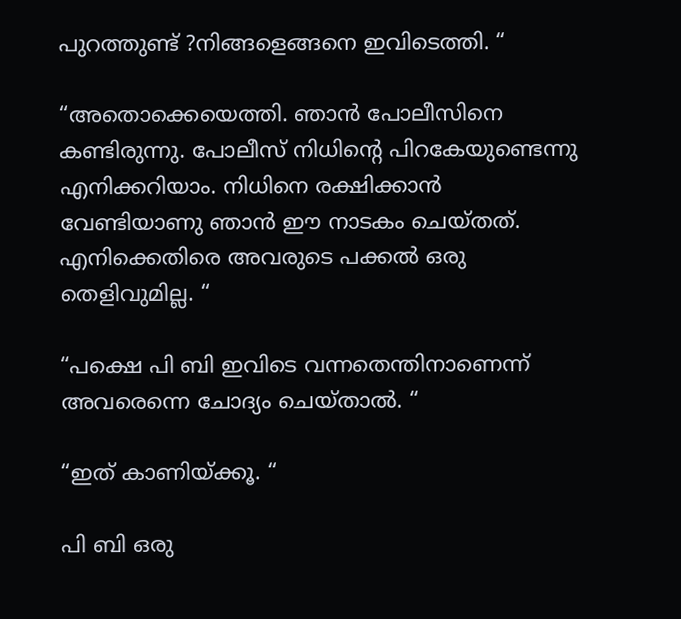പുറത്തുണ്ട് ?നിങ്ങളെങ്ങനെ ഇവിടെത്തി. “

“അതൊക്കെയെത്തി. ഞാൻ പോലീസിനെ കണ്ടിരുന്നു. പോലീസ് നിധിന്റെ പിറകേയുണ്ടെന്നു എനിക്കറിയാം. നിധിനെ രക്ഷിക്കാൻ വേണ്ടിയാണു ഞാൻ ഈ നാടകം ചെയ്തത്. എനിക്കെതിരെ അവരുടെ പക്കൽ ഒരു തെളിവുമില്ല. “

“പക്ഷെ പി ബി ഇവിടെ വന്നതെന്തിനാണെന്ന് അവരെന്നെ ചോദ്യം ചെയ്താൽ. “

“ഇത് കാണിയ്ക്കൂ. “

പി ബി ഒരു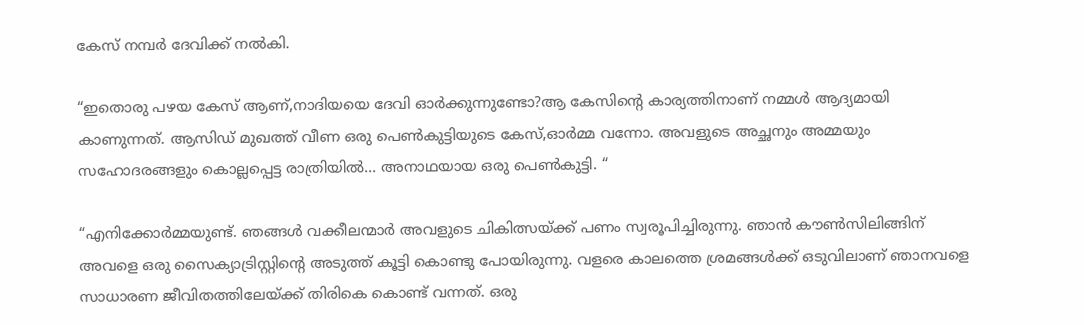കേസ് നമ്പർ ദേവിക്ക് നൽകി.

“ഇതൊരു പഴയ കേസ് ആണ്,നാദിയയെ ദേവി ഓർക്കുന്നുണ്ടോ?ആ കേസിൻ്റെ കാര്യത്തിനാണ് നമ്മൾ ആദ്യമായി കാണുന്നത്. ആസിഡ് മുഖത്ത് വീണ ഒരു പെൺകുട്ടിയുടെ കേസ്,ഓർമ്മ വന്നോ. അവളുടെ അച്ഛനും അമ്മയും സഹോദരങ്ങളും കൊല്ലപ്പെട്ട രാത്രിയിൽ… അനാഥയായ ഒരു പെൺകുട്ടി. “

“എനിക്കോർമ്മയുണ്ട്. ഞങ്ങൾ വക്കീലന്മാർ അവളുടെ ചികിത്സയ്ക്ക് പണം സ്വരൂപിച്ചിരുന്നു. ഞാൻ കൗൺസിലിങ്ങിന് അവളെ ഒരു സൈക്യാട്രിസ്റ്റിന്റെ അടുത്ത് കൂട്ടി കൊണ്ടു പോയിരുന്നു. വളരെ കാലത്തെ ശ്രമങ്ങൾക്ക് ഒടുവിലാണ് ഞാനവളെ സാധാരണ ജീവിതത്തിലേയ്ക്ക് തിരികെ കൊണ്ട് വന്നത്. ഒരു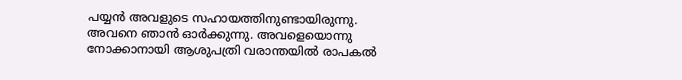പയ്യൻ അവളുടെ സഹായത്തിനുണ്ടായിരുന്നു. അവനെ ഞാൻ ഓർക്കുന്നു. അവളെയൊന്നു നോക്കാനായി ആശുപത്രി വരാന്തയിൽ രാപകൽ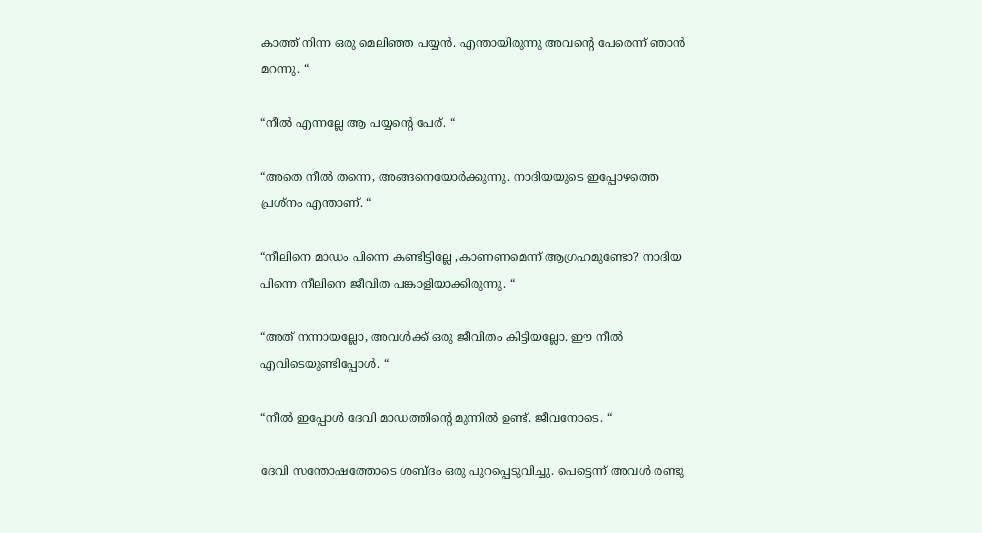കാത്ത് നിന്ന ഒരു മെലിഞ്ഞ പയ്യൻ. എന്തായിരുന്നു അവന്റെ പേരെന്ന് ഞാൻ മറന്നു. “

“നീൽ എന്നല്ലേ ആ പയ്യന്റെ പേര്. “

“അതെ നീൽ തന്നെ, അങ്ങനെയോർക്കുന്നു. നാദിയയുടെ ഇപ്പോഴത്തെ പ്രശ്നം എന്താണ്. “

“നീലിനെ മാഡം പിന്നെ കണ്ടിട്ടില്ലേ ,കാണണമെന്ന് ആഗ്രഹമുണ്ടോ? നാദിയ പിന്നെ നീലിനെ ജീവിത പങ്കാളിയാക്കിരുന്നു. “

“അത് നന്നായല്ലോ, അവൾക്ക് ഒരു ജീവിതം കിട്ടിയല്ലോ. ഈ നീൽ എവിടെയുണ്ടിപ്പോൾ. “

“നീൽ ഇപ്പോൾ ദേവി മാഡത്തിന്റെ മുന്നിൽ ഉണ്ട്. ജീവനോടെ. “

ദേവി സന്തോഷത്തോടെ ശബ്ദം ഒരു പുറപ്പെടുവിച്ചു. പെട്ടെന്ന് അവൾ രണ്ടു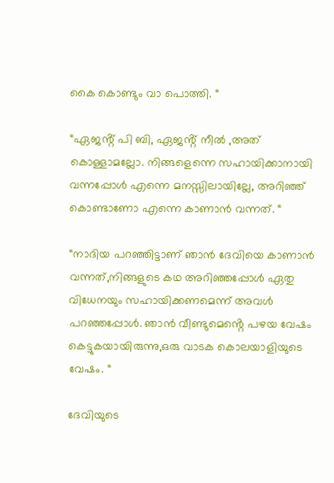കൈ കൊണ്ടും വാ പൊത്തി. “

“ഏജൻ്റ് പി ബി, ഏജൻ്റ് നീൽ ,അത് കൊള്ളാമല്ലോ. നിങ്ങളെന്നെ സഹായിക്കാനായി വന്നപ്പോൾ എന്നെ മനസ്സിലായില്ലേ, അറിഞ്ഞ് കൊണ്ടാണോ എന്നെ കാണാൻ വന്നത്. “

“നാദിയ പറഞ്ഞിട്ടാണ് ഞാൻ ദേവിയെ കാണാൻ വന്നത്,നിങ്ങളുടെ കഥ അറിഞ്ഞപ്പോൾ ഏതു വിധേനയും സഹായിക്കണമെന്ന് അവൾ പറഞ്ഞപ്പോൾ. ഞാൻ വീണ്ടുമെൻ്റെ പഴയ വേഷം കെട്ടുകയായിരുന്നു,ഒരു വാടക കൊലയാളിയുടെ വേഷം. “

ദേവിയുടെ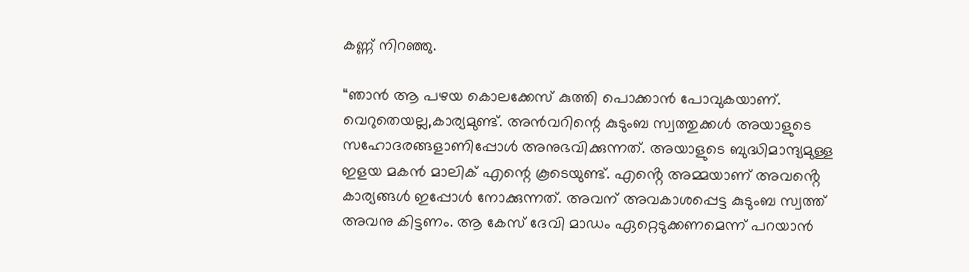കണ്ണ് നിറഞ്ഞു.

“ഞാൻ ആ പഴയ കൊലക്കേസ് കുത്തി പൊക്കാൻ പോവുകയാണ്. വെറുതെയല്ല,കാര്യമുണ്ട്. അൻവറിന്റെ കുടുംബ സ്വത്തുക്കൾ അയാളുടെ സഹോദരങ്ങളാണിപ്പോൾ അനുഭവിക്കുന്നത്. അയാളുടെ ബുദ്ധിമാന്ദ്യമുള്ള ഇളയ മകൻ മാലിക് എന്റെ കൂടെയുണ്ട്. എൻ്റെ അമ്മയാണ് അവൻ്റെ കാര്യങ്ങൾ ഇപ്പോൾ നോക്കുന്നത്. അവന് അവകാശപ്പെട്ട കുടുംബ സ്വത്ത് അവനു കിട്ടണം. ആ കേസ് ദേവി മാഡം ഏറ്റെടുക്കണമെന്ന് പറയാൻ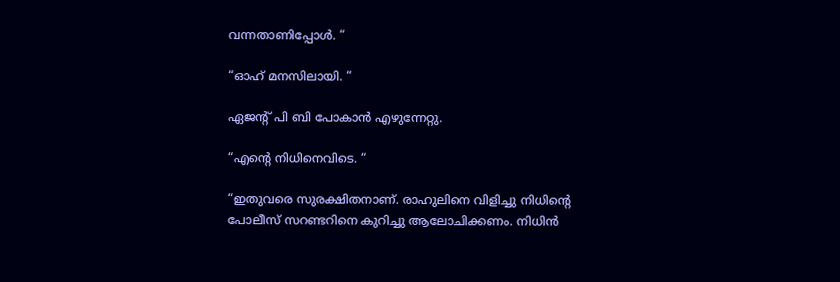വന്നതാണിപ്പോൾ. “

“ഓഹ് മനസിലായി. “

ഏജൻ്റ് പി ബി പോകാൻ എഴുന്നേറ്റു.

“എന്റെ നിധിനെവിടെ. “

“ഇതുവരെ സുരക്ഷിതനാണ്. രാഹുലിനെ വിളിച്ചു നിധിന്റെ പോലീസ് സറണ്ടറിനെ കുറിച്ചു ആലോചിക്കണം. നിധിൻ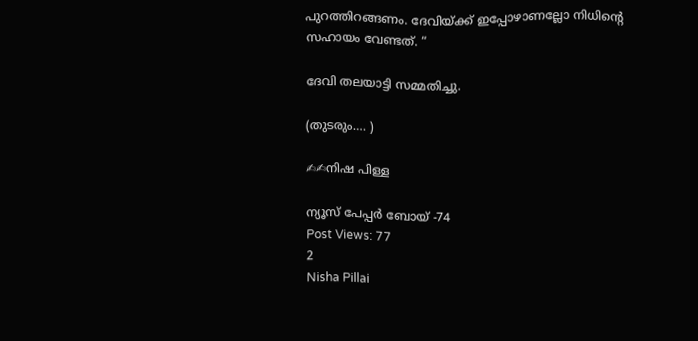പുറത്തിറങ്ങണം. ദേവിയ്ക്ക് ഇപ്പോഴാണല്ലോ നിധിൻ്റെ സഹായം വേണ്ടത്. “

ദേവി തലയാട്ടി സമ്മതിച്ചു.

(തുടരും…. )

✍✍നിഷ പിള്ള

ന്യൂസ് പേപ്പർ ബോയ് -74
Post Views: 77
2
Nisha Pillai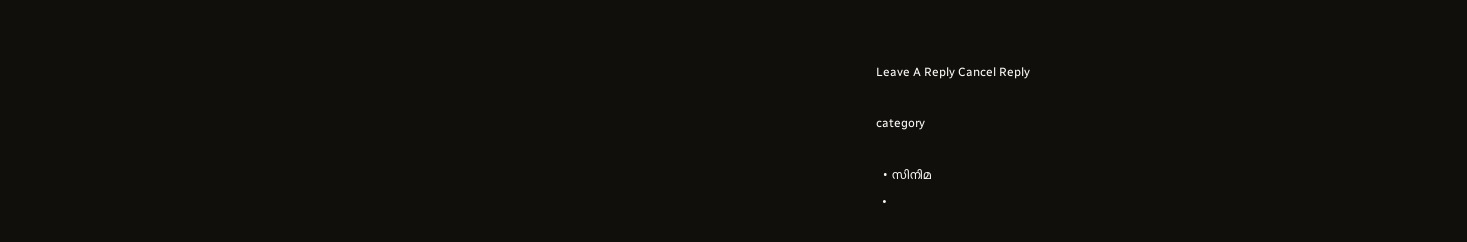Leave A Reply Cancel Reply

category

  • സിനിമ
  •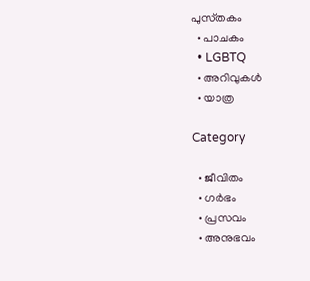പുസ്‌തകം
  • പാചകം
  • LGBTQ
  • അറിവുകൾ
  • യാത്ര

Category

  • ജീവിതം
  • ഗർഭം
  • പ്രസവം
  • അനുഭവം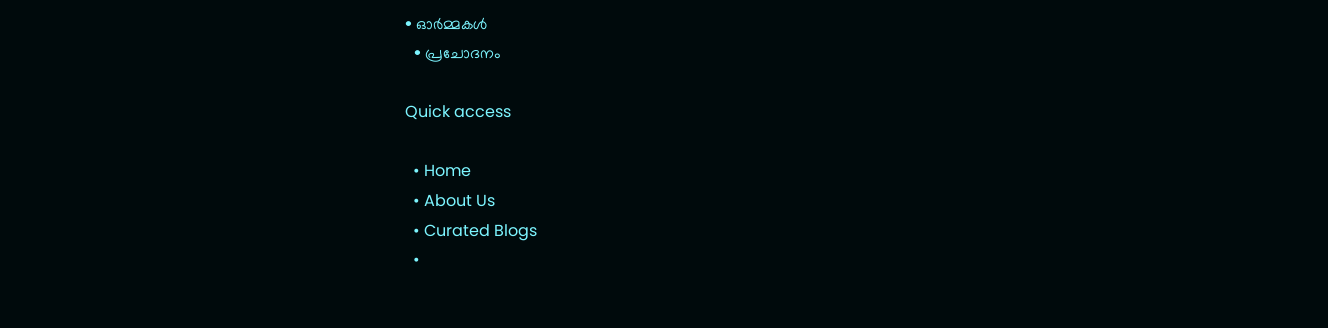• ഓർമ്മകൾ
  • പ്രചോദനം

Quick access

  • Home
  • About Us
  • Curated Blogs
  •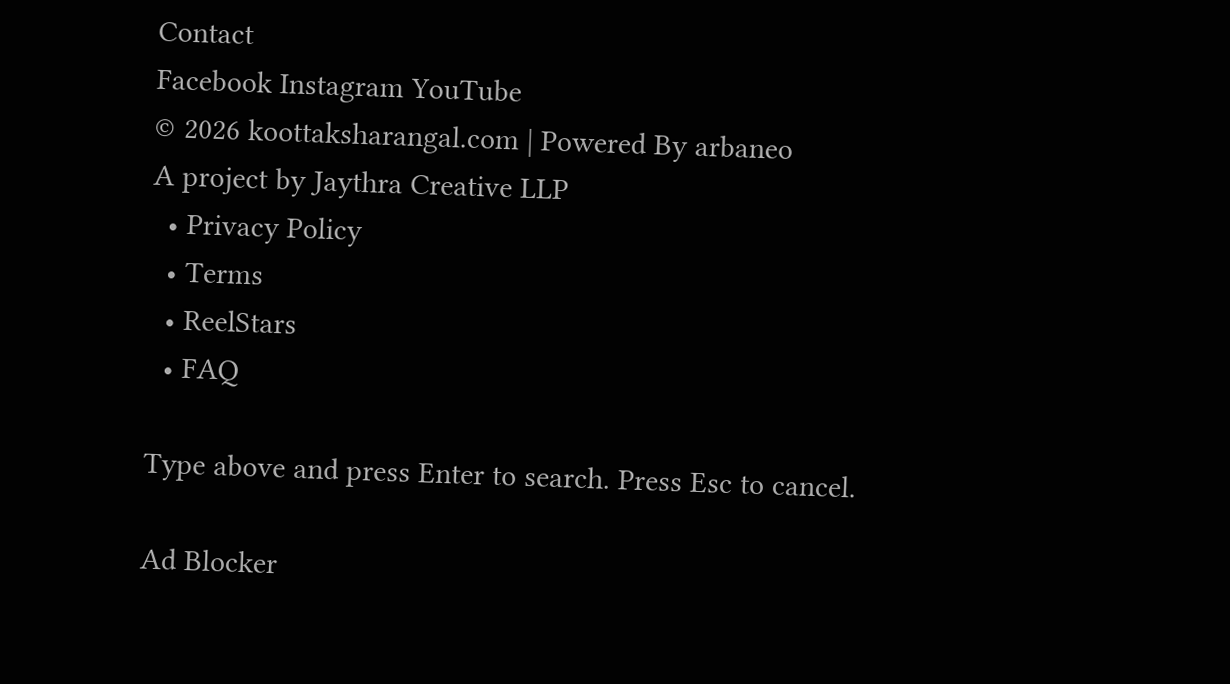Contact
Facebook Instagram YouTube
© 2026 koottaksharangal.com | Powered By arbaneo
A project by Jaythra Creative LLP
  • Privacy Policy
  • Terms
  • ReelStars
  • FAQ

Type above and press Enter to search. Press Esc to cancel.

Ad Blocker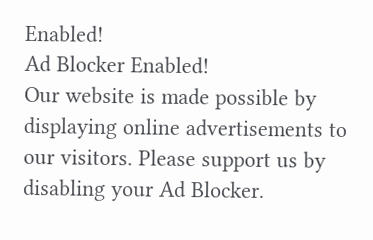Enabled!
Ad Blocker Enabled!
Our website is made possible by displaying online advertisements to our visitors. Please support us by disabling your Ad Blocker.